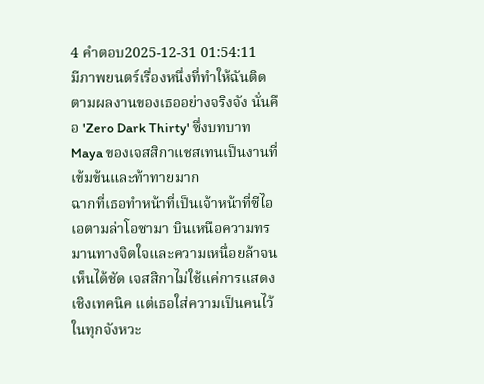4 คำตอบ2025-12-31 01:54:11
มีภาพยนตร์เรื่องหนึ่งที่ทำให้ฉันติดตามผลงานของเธออย่างจริงจัง นั่นคือ 'Zero Dark Thirty' ซึ่งบทบาท Maya ของเจสสิกาแชสเทนเป็นงานที่เข้มข้นและท้าทายมาก
ฉากที่เธอทำหน้าที่เป็นเจ้าหน้าที่ซีไอเอตามล่าโอซามา บินเหนือความทรมานทางจิตใจและความเหนื่อยล้าจนเห็นได้ชัด เจสสิกาไม่ใช้แค่การแสดงเชิงเทคนิค แต่เธอใส่ความเป็นคนไว้ในทุกจังหวะ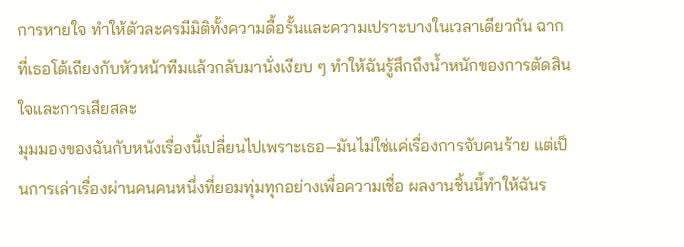การหายใจ ทำให้ตัวละครมีมิติทั้งความดื้อรั้นและความเปราะบางในเวลาเดียวกัน ฉากที่เธอโต้เถียงกับหัวหน้าทีมแล้วกลับมานั่งเงียบ ๆ ทำให้ฉันรู้สึกถึงน้ำหนักของการตัดสินใจและการเสียสละ
มุมมองของฉันกับหนังเรื่องนี้เปลี่ยนไปเพราะเธอ—มันไม่ใช่แค่เรื่องการจับคนร้าย แต่เป็นการเล่าเรื่องผ่านคนคนหนึ่งที่ยอมทุ่มทุกอย่างเพื่อความเชื่อ ผลงานชิ้นนี้ทำให้ฉันร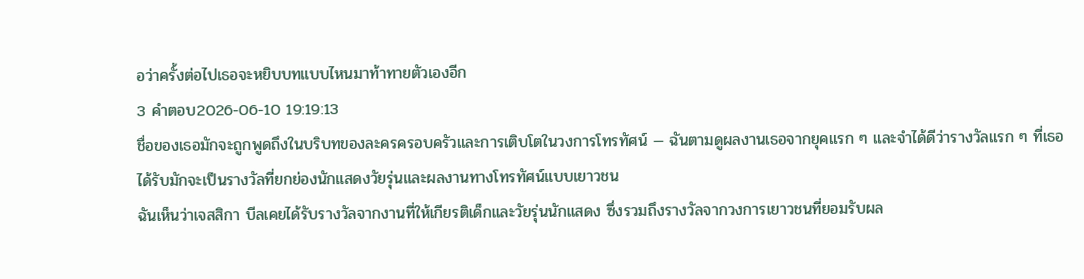อว่าครั้งต่อไปเธอจะหยิบบทแบบไหนมาท้าทายตัวเองอีก
3 คำตอบ2026-06-10 19:19:13
ชื่อของเธอมักจะถูกพูดถึงในบริบทของละครครอบครัวและการเติบโตในวงการโทรทัศน์ — ฉันตามดูผลงานเธอจากยุคแรก ๆ และจำได้ดีว่ารางวัลแรก ๆ ที่เธอได้รับมักจะเป็นรางวัลที่ยกย่องนักแสดงวัยรุ่นและผลงานทางโทรทัศน์แบบเยาวชน
ฉันเห็นว่าเจสสิกา บีลเคยได้รับรางวัลจากงานที่ให้เกียรติเด็กและวัยรุ่นนักแสดง ซึ่งรวมถึงรางวัลจากวงการเยาวชนที่ยอมรับผล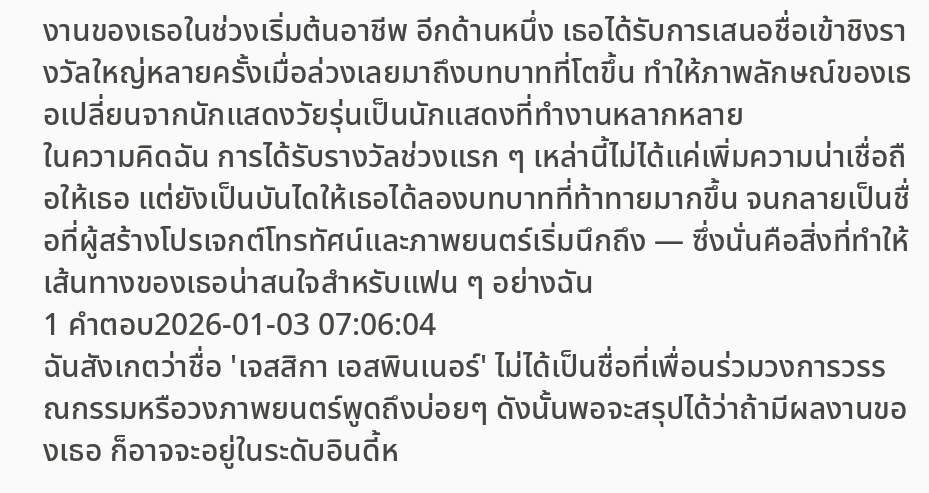งานของเธอในช่วงเริ่มต้นอาชีพ อีกด้านหนึ่ง เธอได้รับการเสนอชื่อเข้าชิงรางวัลใหญ่หลายครั้งเมื่อล่วงเลยมาถึงบทบาทที่โตขึ้น ทำให้ภาพลักษณ์ของเธอเปลี่ยนจากนักแสดงวัยรุ่นเป็นนักแสดงที่ทำงานหลากหลาย
ในความคิดฉัน การได้รับรางวัลช่วงแรก ๆ เหล่านี้ไม่ได้แค่เพิ่มความน่าเชื่อถือให้เธอ แต่ยังเป็นบันไดให้เธอได้ลองบทบาทที่ท้าทายมากขึ้น จนกลายเป็นชื่อที่ผู้สร้างโปรเจกต์โทรทัศน์และภาพยนตร์เริ่มนึกถึง — ซึ่งนั่นคือสิ่งที่ทำให้เส้นทางของเธอน่าสนใจสำหรับแฟน ๆ อย่างฉัน
1 คำตอบ2026-01-03 07:06:04
ฉันสังเกตว่าชื่อ 'เจสสิกา เอสพินเนอร์' ไม่ได้เป็นชื่อที่เพื่อนร่วมวงการวรรณกรรมหรือวงภาพยนตร์พูดถึงบ่อยๆ ดังนั้นพอจะสรุปได้ว่าถ้ามีผลงานของเธอ ก็อาจจะอยู่ในระดับอินดี้ห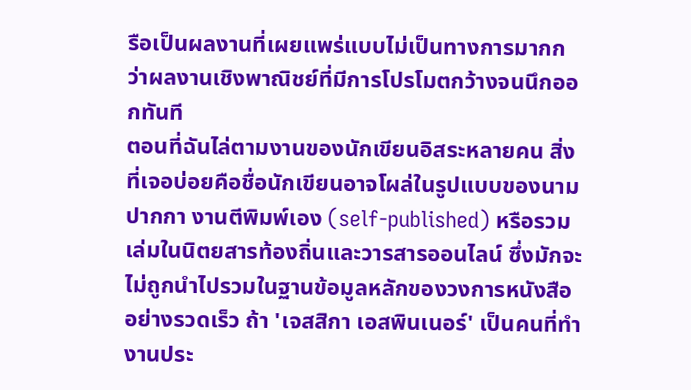รือเป็นผลงานที่เผยแพร่แบบไม่เป็นทางการมากกว่าผลงานเชิงพาณิชย์ที่มีการโปรโมตกว้างจนนึกออกทันที
ตอนที่ฉันไล่ตามงานของนักเขียนอิสระหลายคน สิ่งที่เจอบ่อยคือชื่อนักเขียนอาจโผล่ในรูปแบบของนามปากกา งานตีพิมพ์เอง (self-published) หรือรวมเล่มในนิตยสารท้องถิ่นและวารสารออนไลน์ ซึ่งมักจะไม่ถูกนำไปรวมในฐานข้อมูลหลักของวงการหนังสืออย่างรวดเร็ว ถ้า 'เจสสิกา เอสพินเนอร์' เป็นคนที่ทำงานประ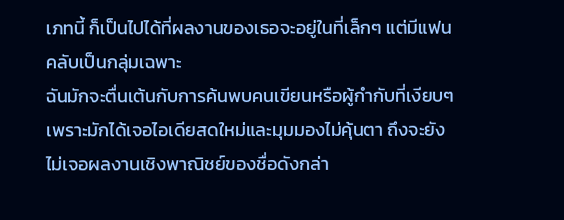เภทนี้ ก็เป็นไปได้ที่ผลงานของเธอจะอยู่ในที่เล็กๆ แต่มีแฟนคลับเป็นกลุ่มเฉพาะ
ฉันมักจะตื่นเต้นกับการค้นพบคนเขียนหรือผู้กำกับที่เงียบๆ เพราะมักได้เจอไอเดียสดใหม่และมุมมองไม่คุ้นตา ถึงจะยังไม่เจอผลงานเชิงพาณิชย์ของชื่อดังกล่า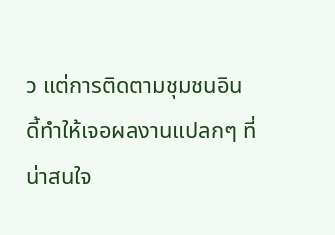ว แต่การติดตามชุมชนอินดี้ทำให้เจอผลงานแปลกๆ ที่น่าสนใจ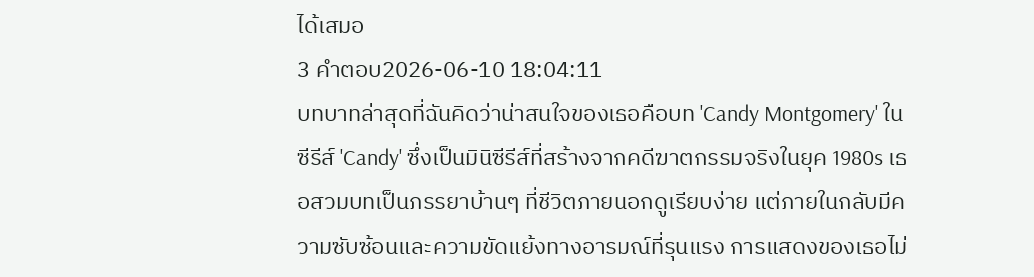ได้เสมอ
3 คำตอบ2026-06-10 18:04:11
บทบาทล่าสุดที่ฉันคิดว่าน่าสนใจของเธอคือบท 'Candy Montgomery' ในซีรีส์ 'Candy' ซึ่งเป็นมินิซีรีส์ที่สร้างจากคดีฆาตกรรมจริงในยุค 1980s เธอสวมบทเป็นภรรยาบ้านๆ ที่ชีวิตภายนอกดูเรียบง่าย แต่ภายในกลับมีความซับซ้อนและความขัดแย้งทางอารมณ์ที่รุนแรง การแสดงของเธอไม่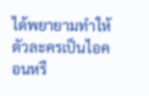ได้พยายามทำให้ตัวละครเป็นไอคอนหรื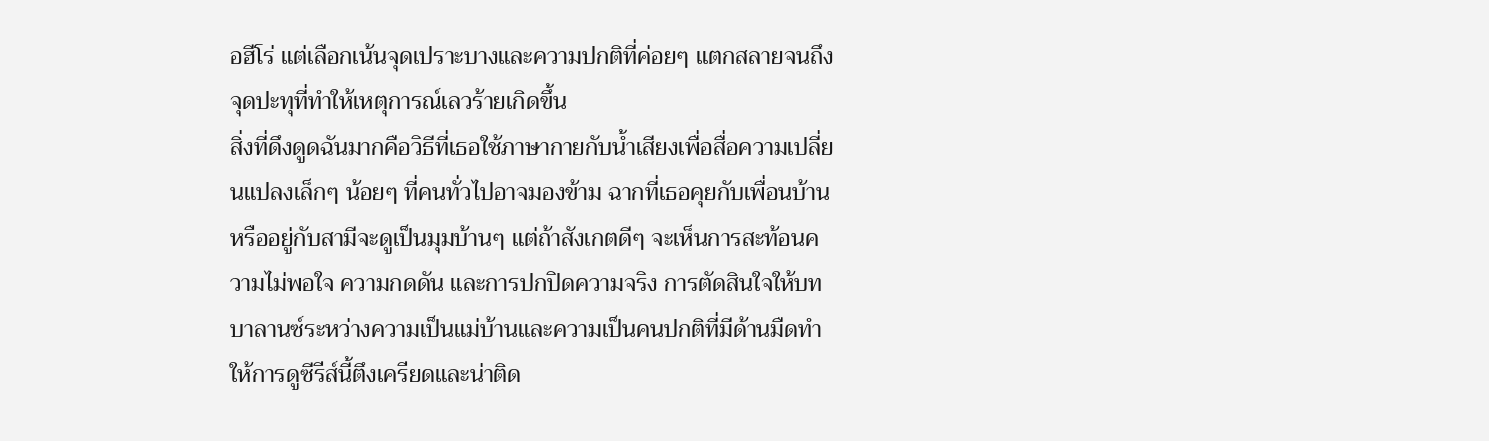อฮีโร่ แต่เลือกเน้นจุดเปราะบางและความปกติที่ค่อยๆ แตกสลายจนถึงจุดปะทุที่ทำให้เหตุการณ์เลวร้ายเกิดขึ้น
สิ่งที่ดึงดูดฉันมากคือวิธีที่เธอใช้ภาษากายกับน้ำเสียงเพื่อสื่อความเปลี่ยนแปลงเล็กๆ น้อยๆ ที่คนทั่วไปอาจมองข้าม ฉากที่เธอคุยกับเพื่อนบ้านหรืออยู่กับสามีจะดูเป็นมุมบ้านๆ แต่ถ้าสังเกตดีๆ จะเห็นการสะท้อนความไม่พอใจ ความกดดัน และการปกปิดความจริง การตัดสินใจให้บทบาลานซ์ระหว่างความเป็นแม่บ้านและความเป็นคนปกติที่มีด้านมืดทำให้การดูซีรีส์นี้ตึงเครียดและน่าติด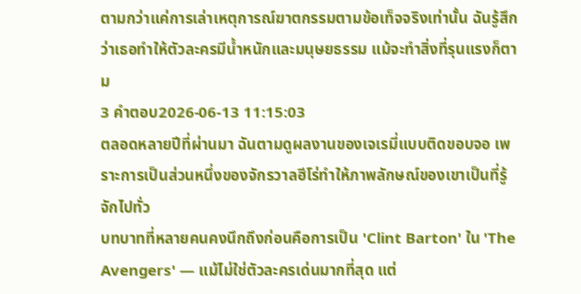ตามกว่าแค่การเล่าเหตุการณ์ฆาตกรรมตามข้อเท็จจริงเท่านั้น ฉันรู้สึกว่าเธอทำให้ตัวละครมีน้ำหนักและมนุษยธรรม แม้จะทำสิ่งที่รุนแรงก็ตาม
3 คำตอบ2026-06-13 11:15:03
ตลอดหลายปีที่ผ่านมา ฉันตามดูผลงานของเจเรมี่แบบติดขอบจอ เพราะการเป็นส่วนหนึ่งของจักรวาลฮีโร่ทำให้ภาพลักษณ์ของเขาเป็นที่รู้จักไปทั่ว
บทบาทที่หลายคนคงนึกถึงก่อนคือการเป็น 'Clint Barton' ใน 'The Avengers' — แม้ไม่ใช่ตัวละครเด่นมากที่สุด แต่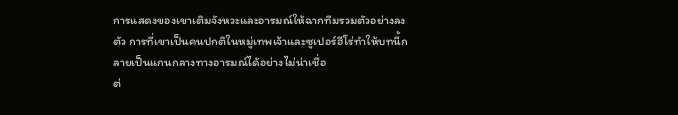การแสดงของเขาเติมจังหวะและอารมณ์ให้ฉากทีมรวมตัวอย่างลงตัว การที่เขาเป็นคนปกติในหมู่เทพเจ้าและซูเปอร์ฮีโร่ทำให้บทนี้กลายเป็นแกนกลางทางอารมณ์ได้อย่างไม่น่าเชื่อ
ต่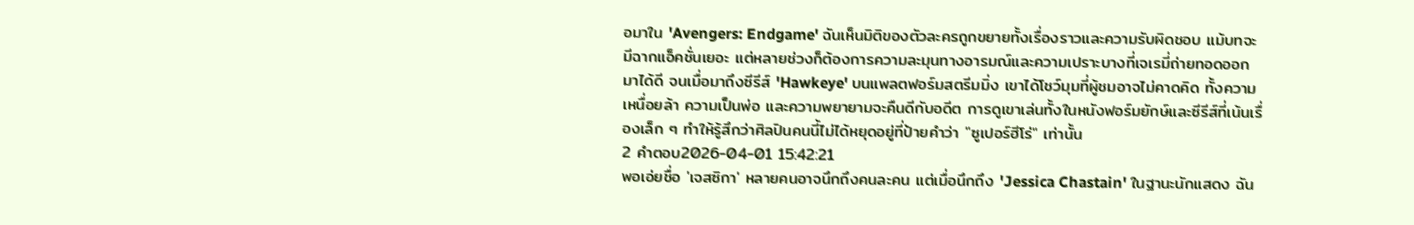อมาใน 'Avengers: Endgame' ฉันเห็นมิติของตัวละครถูกขยายทั้งเรื่องราวและความรับผิดชอบ แม้บทจะมีฉากแอ็คชั่นเยอะ แต่หลายช่วงก็ต้องการความละมุนทางอารมณ์และความเปราะบางที่เจเรมี่ถ่ายทอดออกมาได้ดี จนเมื่อมาถึงซีรีส์ 'Hawkeye' บนแพลตฟอร์มสตรีมมิ่ง เขาได้โชว์มุมที่ผู้ชมอาจไม่คาดคิด ทั้งความเหนื่อยล้า ความเป็นพ่อ และความพยายามจะคืนดีกับอดีต การดูเขาเล่นทั้งในหนังฟอร์มยักษ์และซีรีส์ที่เน้นเรื่องเล็ก ๆ ทำให้รู้สึกว่าศิลปินคนนี้ไม่ได้หยุดอยู่ที่ป้ายคำว่า "ซูเปอร์ฮีโร่" เท่านั้น
2 คำตอบ2026-04-01 15:42:21
พอเอ่ยชื่อ 'เจสซิกา' หลายคนอาจนึกถึงคนละคน แต่เมื่อนึกถึง 'Jessica Chastain' ในฐานะนักแสดง ฉัน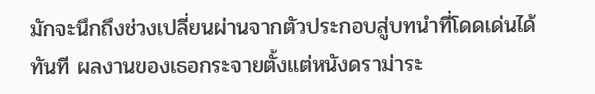มักจะนึกถึงช่วงเปลี่ยนผ่านจากตัวประกอบสู่บทนำที่โดดเด่นได้ทันที ผลงานของเธอกระจายตั้งแต่หนังดราม่าระ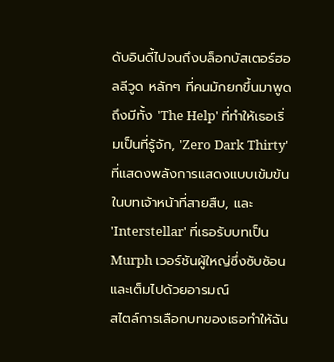ดับอินดี้ไปจนถึงบล็อกบัสเตอร์ฮอลลีวูด หลักๆ ที่คนมักยกขึ้นมาพูดถึงมีทั้ง 'The Help' ที่ทำให้เธอเริ่มเป็นที่รู้จัก, 'Zero Dark Thirty' ที่แสดงพลังการแสดงแบบเข้มข้นในบทเจ้าหน้าที่สายสืบ, และ 'Interstellar' ที่เธอรับบทเป็น Murph เวอร์ชันผู้ใหญ่ซึ่งซับซ้อนและเต็มไปด้วยอารมณ์
สไตล์การเลือกบทของเธอทำให้ฉัน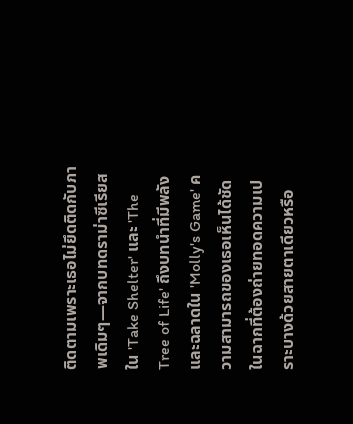ติดตามเพราะเธอไม่ยึดติดกับภาพเดิมๆ—จากบทดราม่าซีเรียสใน 'Take Shelter' และ 'The Tree of Life' ถึงบทนำที่มีพลังและฉลาดใน 'Molly's Game' ความสามารถของเธอเห็นได้ชัดในฉากที่ต้องถ่ายทอดความเปราะบางด้วยสายตาเดียวหรือ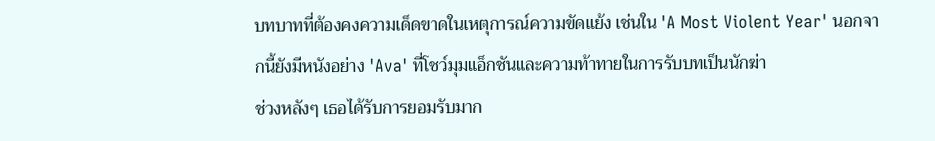บทบาทที่ต้องคงความเด็ดขาดในเหตุการณ์ความขัดแย้ง เช่นใน 'A Most Violent Year' นอกจากนี้ยังมีหนังอย่าง 'Ava' ที่โชว์มุมแอ็กชันและความท้าทายในการรับบทเป็นนักฆ่า
ช่วงหลังๆ เธอได้รับการยอมรับมาก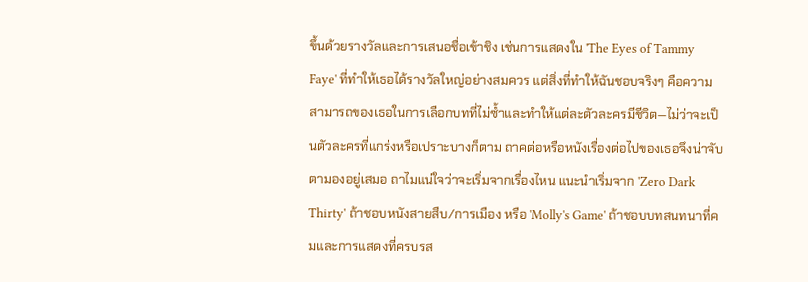ขึ้นด้วยรางวัลและการเสนอชื่อเข้าชิง เช่นการแสดงใน 'The Eyes of Tammy Faye' ที่ทำให้เธอได้รางวัลใหญ่อย่างสมควร แต่สิ่งที่ทำให้ฉันชอบจริงๆ คือความสามารถของเธอในการเลือกบทที่ไม่ซ้ำและทำให้แต่ละตัวละครมีชีวิต—ไม่ว่าจะเป็นตัวละครที่แกร่งหรือเปราะบางก็ตาม ถาคต่อหรือหนังเรื่องต่อไปของเธอจึงน่าจับตามองอยู่เสมอ ถาไมแน่ใจว่าจะเริ่มจากเรื่องไหน แนะนำเริ่มจาก 'Zero Dark Thirty' ถ้าชอบหนังสายสืบ/การเมือง หรือ 'Molly's Game' ถ้าชอบบทสนทนาที่คมและการแสดงที่ครบรส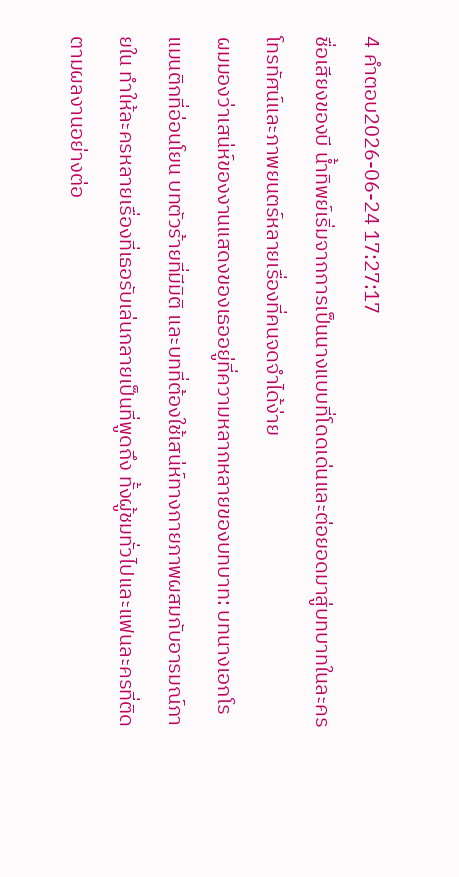4 คำตอบ2026-06-24 17:27:17
ชื่อเสียงของบี น้ำทิพย์เริ่มจากการเป็นนางแบบที่โดดเด่นและต่อยอดมาสู่บทบาทในละครโทรทัศน์และภาพยนตร์หลายเรื่องที่คนจดจำได้ง่าย
ผมมองว่าเสน่ห์ของงานแสดงของเธออยู่ที่ความหลากหลายของบทบาท: บทนางเอกโรแมนติกที่อ่อนโยน บทตัวร้ายที่มีมิติ และบทที่ต้องใช้เสน่ห์ทางกายภาพผสมกับอารมณ์ภายใน ทำให้ละครหลายเรื่องที่เธอรับเล่นกลายเป็นที่พูดถึง ทั้งผู้ชมทั่วไปและแฟนละครที่ติดตามผลงานอย่างต่อ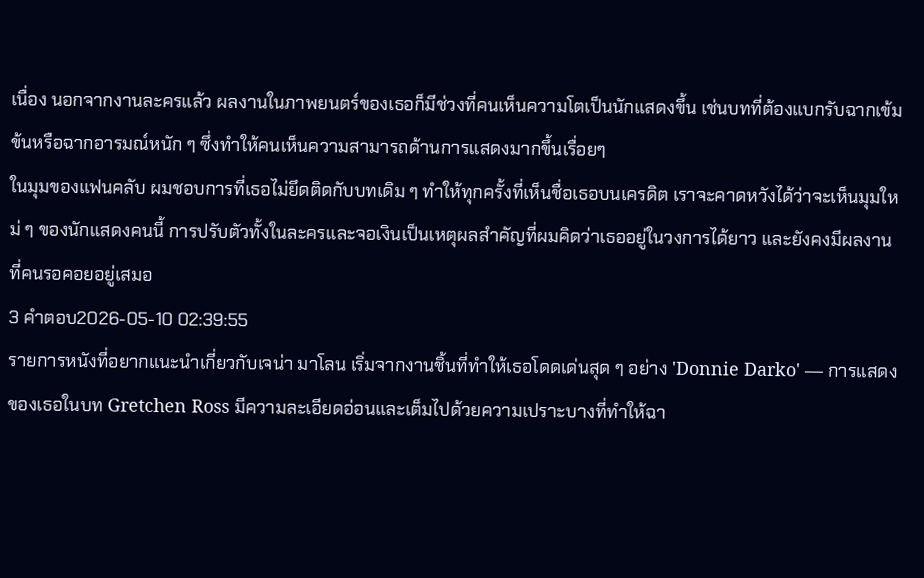เนื่อง นอกจากงานละครแล้ว ผลงานในภาพยนตร์ของเธอก็มีช่วงที่คนเห็นความโตเป็นนักแสดงขึ้น เช่นบทที่ต้องแบกรับฉากเข้มข้นหรือฉากอารมณ์หนัก ๆ ซึ่งทำให้คนเห็นความสามารถด้านการแสดงมากขึ้นเรื่อยๆ
ในมุมของแฟนคลับ ผมชอบการที่เธอไม่ยึดติดกับบทเดิม ๆ ทำให้ทุกครั้งที่เห็นชื่อเธอบนเครดิต เราจะคาดหวังได้ว่าจะเห็นมุมใหม่ ๆ ของนักแสดงคนนี้ การปรับตัวทั้งในละครและจอเงินเป็นเหตุผลสำคัญที่ผมคิดว่าเธออยู่ในวงการได้ยาว และยังคงมีผลงานที่คนรอคอยอยู่เสมอ
3 คำตอบ2026-05-10 02:39:55
รายการหนังที่อยากแนะนำเกี่ยวกับเจน่า มาโลน เริ่มจากงานชิ้นที่ทำให้เธอโดดเด่นสุด ๆ อย่าง 'Donnie Darko' — การแสดงของเธอในบท Gretchen Ross มีความละเอียดอ่อนและเต็มไปด้วยความเปราะบางที่ทำให้ฉา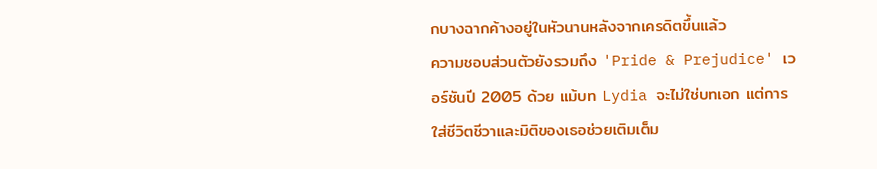กบางฉากค้างอยู่ในหัวนานหลังจากเครดิตขึ้นแล้ว
ความชอบส่วนตัวยังรวมถึง 'Pride & Prejudice' เวอร์ชันปี 2005 ด้วย แม้บท Lydia จะไม่ใช่บทเอก แต่การใส่ชีวิตชีวาและมิติของเธอช่วยเติมเต็ม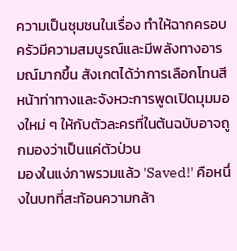ความเป็นชุมชนในเรื่อง ทำให้ฉากครอบครัวมีความสมบูรณ์และมีพลังทางอารมณ์มากขึ้น สังเกตได้ว่าการเลือกโทนสีหน้าท่าทางและจังหวะการพูดเปิดมุมมองใหม่ ๆ ให้กับตัวละครที่ในต้นฉบับอาจถูกมองว่าเป็นแค่ตัวป่วน
มองในแง่ภาพรวมแล้ว 'Saved!' คือหนึ่งในบทที่สะท้อนความกล้า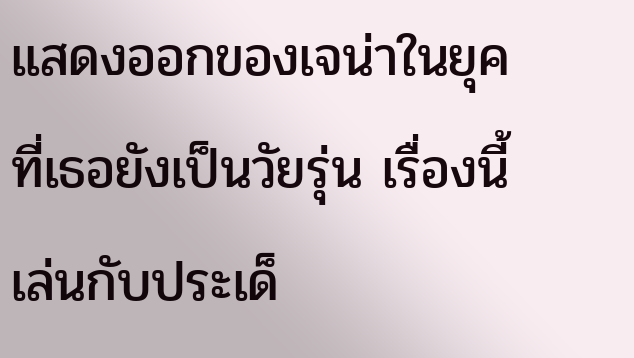แสดงออกของเจน่าในยุคที่เธอยังเป็นวัยรุ่น เรื่องนี้เล่นกับประเด็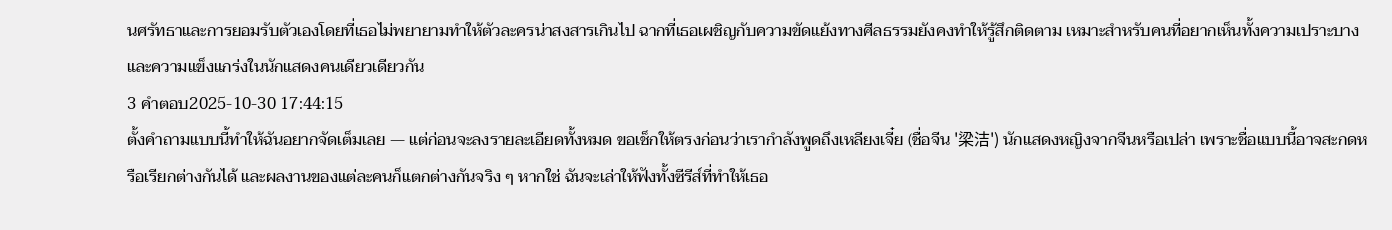นศรัทธาและการยอมรับตัวเองโดยที่เธอไม่พยายามทำให้ตัวละครน่าสงสารเกินไป ฉากที่เธอเผชิญกับความขัดแย้งทางศีลธรรมยังคงทำให้รู้สึกติดตาม เหมาะสำหรับคนที่อยากเห็นทั้งความเปราะบางและความแข็งแกร่งในนักแสดงคนเดียวเดียวกัน
3 คำตอบ2025-10-30 17:44:15
ตั้งคำถามแบบนี้ทำให้ฉันอยากจัดเต็มเลย — แต่ก่อนจะลงรายละเอียดทั้งหมด ขอเช็กให้ตรงก่อนว่าเรากำลังพูดถึงเหลียงเจี๋ย (ชื่อจีน '梁洁') นักแสดงหญิงจากจีนหรือเปล่า เพราะชื่อแบบนี้อาจสะกดหรือเรียกต่างกันได้ และผลงานของแต่ละคนก็แตกต่างกันจริง ๆ หากใช่ ฉันจะเล่าให้ฟังทั้งซีรีส์ที่ทำให้เธอ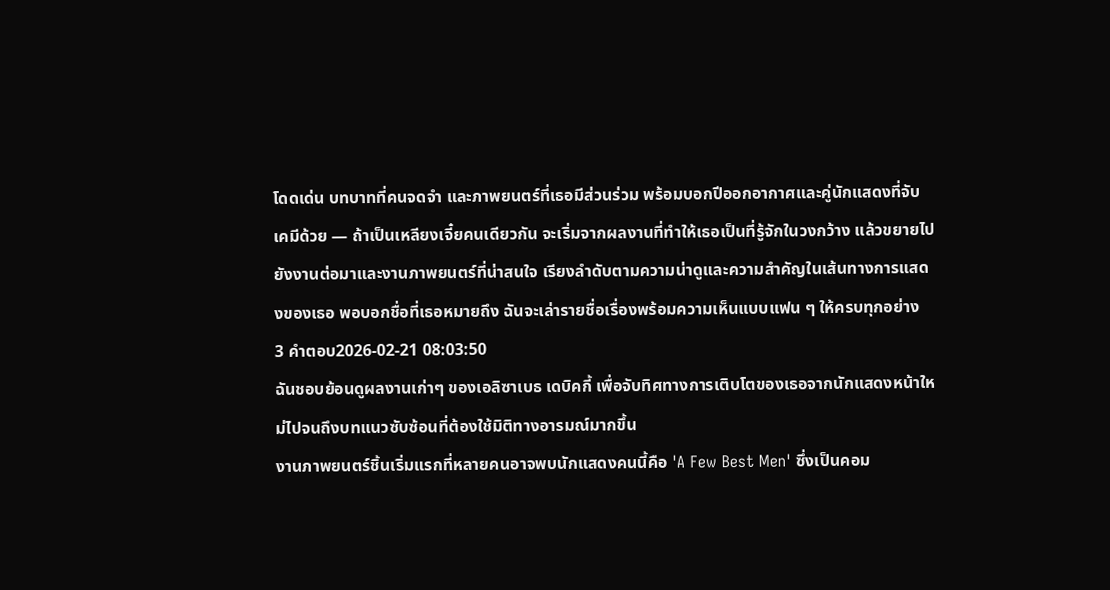โดดเด่น บทบาทที่คนจดจำ และภาพยนตร์ที่เธอมีส่วนร่วม พร้อมบอกปีออกอากาศและคู่นักแสดงที่จับเคมีด้วย — ถ้าเป็นเหลียงเจี๋ยคนเดียวกัน จะเริ่มจากผลงานที่ทำให้เธอเป็นที่รู้จักในวงกว้าง แล้วขยายไปยังงานต่อมาและงานภาพยนตร์ที่น่าสนใจ เรียงลำดับตามความน่าดูและความสำคัญในเส้นทางการแสดงของเธอ พอบอกชื่อที่เธอหมายถึง ฉันจะเล่ารายชื่อเรื่องพร้อมความเห็นแบบแฟน ๆ ให้ครบทุกอย่าง
3 คำตอบ2026-02-21 08:03:50
ฉันชอบย้อนดูผลงานเก่าๆ ของเอลิซาเบธ เดบิคกี้ เพื่อจับทิศทางการเติบโตของเธอจากนักแสดงหน้าใหม่ไปจนถึงบทแนวซับซ้อนที่ต้องใช้มิติทางอารมณ์มากขึ้น
งานภาพยนตร์ชิ้นเริ่มแรกที่หลายคนอาจพบนักแสดงคนนี้คือ 'A Few Best Men' ซึ่งเป็นคอม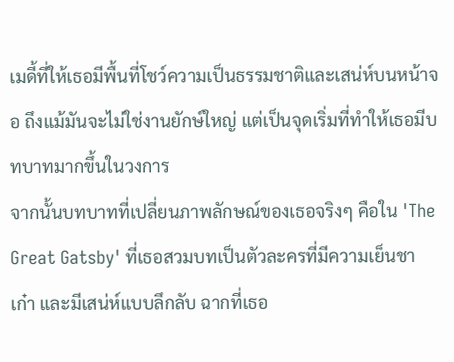เมดี้ที่ให้เธอมีพื้นที่โชว์ความเป็นธรรมชาติและเสน่ห์บนหน้าจอ ถึงแม้มันจะไม่ใช่งานยักษ์ใหญ่ แต่เป็นจุดเริ่มที่ทำให้เธอมีบทบาทมากขึ้นในวงการ
จากนั้นบทบาทที่เปลี่ยนภาพลักษณ์ของเธอจริงๆ คือใน 'The Great Gatsby' ที่เธอสวมบทเป็นตัวละครที่มีความเย็นชา เก๋า และมีเสน่ห์แบบลึกลับ ฉากที่เธอ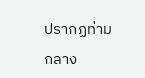ปรากฏท่ามกลาง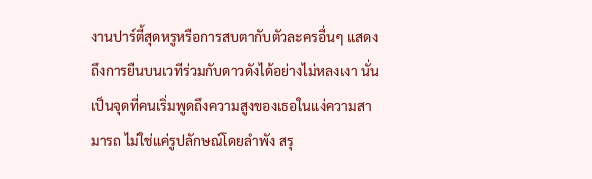งานปาร์ตี้สุดหรูหรือการสบตากับตัวละครอื่นๆ แสดงถึงการยืนบนเวทีร่วมกับดาวดังได้อย่างไม่หลงเงา นั่นเป็นจุดที่คนเริ่มพูดถึงความสูงของเธอในแง่ความสามารถ ไม่ใช่แค่รูปลักษณ์โดยลำพัง สรุ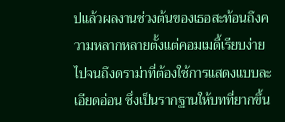ปแล้วผลงานช่วงต้นของเธอสะท้อนถึงความหลากหลายตั้งแต่คอมเมดี้เรียบง่ายไปจนถึงดราม่าที่ต้องใช้การแสดงแบบละเอียดอ่อน ซึ่งเป็นรากฐานให้บทที่ยากขึ้น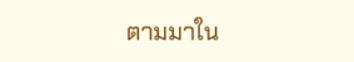ตามมาใน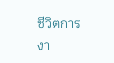ชีวิตการงา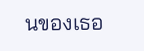นของเธอ